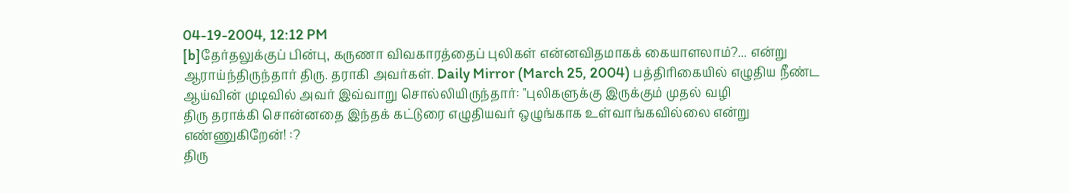04-19-2004, 12:12 PM
[b]தேர்தலுக்குப் பின்பு, கருணா விவகாரத்தைப் புலிகள் என்னவிதமாகக் கையாளலாம்?... என்று ஆராய்ந்திருந்தார் திரு. தராகி அவர்கள். Daily Mirror (March 25, 2004) பத்திரிகையில் எழுதிய நீண்ட ஆய்வின் முடிவில் அவர் இவ்வாறு சொல்லியிருந்தார்: "புலிகளுக்கு இருக்கும் முதல் வழி
திரு தராக்கி சொன்னதை இந்தக் கட்டுரை எழுதியவர் ஒழுங்காக உள்வாங்கவில்லை என்று எண்ணுகிறேன்! :?
திரு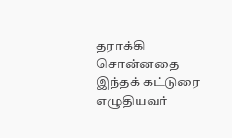தராக்கி சொன்னதை இந்தக் கட்டுரை எழுதியவர்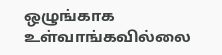ஒழுங்காக உள்வாங்கவில்லை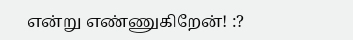என்று எண்ணுகிறேன்! :?